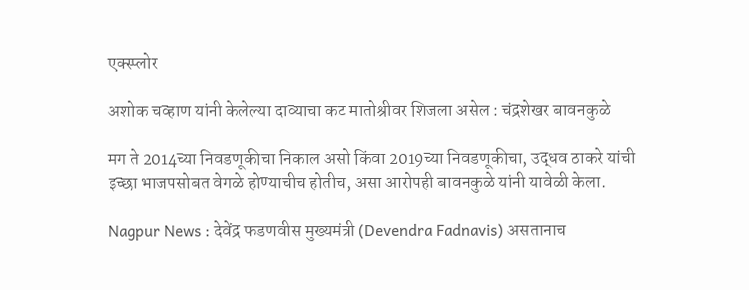एक्स्प्लोर

अशोक चव्हाण यांनी केलेल्या दाव्याचा कट मातोश्रीवर शिजला असेल : चंद्रशेखर बावनकुळे

मग ते 2014च्या निवडणूकीचा निकाल असो किंवा 2019च्या निवडणूकीचा, उद्धव ठाकरे यांची इच्छा भाजपसोबत वेगळे होण्याचीच होतीच, असा आरोपही बावनकुळे यांनी यावेळी केला.

Nagpur News : देवेंद्र फडणवीस मुख्यमंत्री (Devendra Fadnavis) असतानाच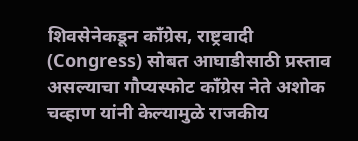शिवसेनेकडून कॉंग्रेस, राष्ट्रवादी (Congress) सोबत आघाडीसाठी प्रस्ताव असल्याचा गौप्यस्फोट कॉंग्रेस नेते अशोक चव्हाण यांनी केल्यामुळे राजकीय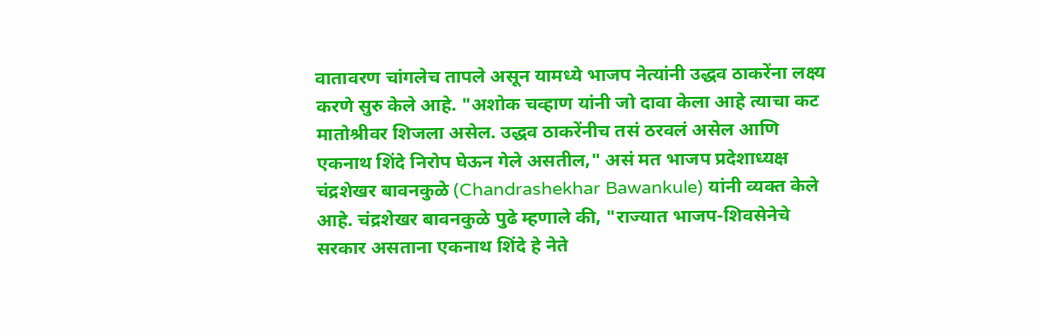वातावरण चांगलेच तापले असून यामध्ये भाजप नेत्यांनी उद्धव ठाकरेंना लक्ष्य करणे सुरु केले आहे. "अशोक चव्हाण यांनी जो दावा केला आहे त्याचा कट मातोश्रीवर शिजला असेल. उद्धव ठाकरेंनीच तसं ठरवलं असेल आणि एकनाथ शिंदे निरोप घेऊन गेले असतील," असं मत भाजप प्रदेशाध्यक्ष चंद्रशेखर बावनकुळे (Chandrashekhar Bawankule) यांनी व्यक्त केले आहे. चंद्रशेखर बावनकुळे पुढे म्हणाले की, "राज्यात भाजप-शिवसेनेचे सरकार असताना एकनाथ शिंदे हे नेते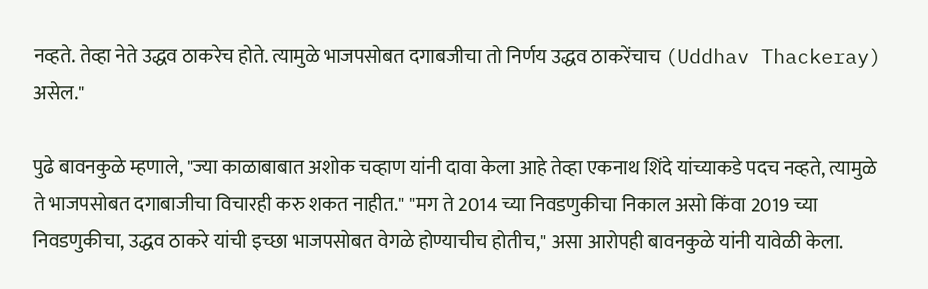नव्हते. तेव्हा नेते उद्धव ठाकरेच होते. त्यामुळे भाजपसोबत दगाबजीचा तो निर्णय उद्धव ठाकरेंचाच (Uddhav Thackeray) असेल."

पुढे बावनकुळे म्हणाले, "ज्या काळाबाबात अशोक चव्हाण यांनी दावा केला आहे तेव्हा एकनाथ शिंदे यांच्याकडे पदच नव्हते, त्यामुळे ते भाजपसोबत दगाबाजीचा विचारही करु शकत नाहीत." "मग ते 2014 च्या निवडणुकीचा निकाल असो किंवा 2019 च्या निवडणुकीचा, उद्धव ठाकरे यांची इच्छा भाजपसोबत वेगळे होण्याचीच होतीच," असा आरोपही बावनकुळे यांनी यावेळी केला.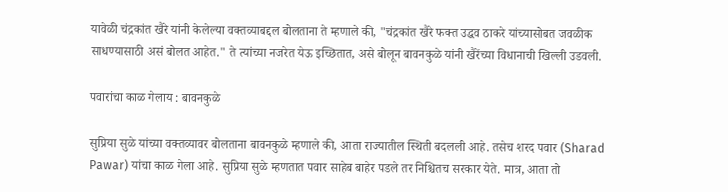यावेळी चंद्रकांत खैरे यांनी केलेल्या वक्तव्याबद्दल बोलताना ते म्हणाले की, "चंद्रकांत खैरे फक्त उद्धव ठाकरे यांच्यासोबत जवळीक साधण्यासाठी असं बोलत आहेत." ते त्यांच्या नजरेत येऊ इच्छितात, असे बोलून बावनकुळे यांनी खैरेंच्या विधानाची खिल्ली उडवली.

पवारांचा काळ गेलाय : बावनकुळे

सुप्रिया सुळे यांच्या वक्तव्यावर बोलताना बावनकुळे म्हणाले की, आता राज्यातील स्थिती बदलली आहे. तसेच शरद पवार (Sharad Pawar) यांचा काळ गेला आहे. सुप्रिया सुळे म्हणतात पवार साहेब बाहेर पडले तर निश्चितच सरकार येते. मात्र, आता तो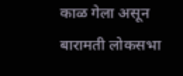काळ गेला असून बारामती लोकसभा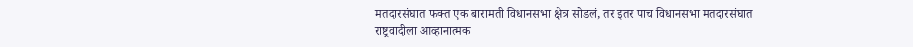मतदारसंघात फक्त एक बारामती विधानसभा क्षेत्र सोडलं, तर इतर पाच विधानसभा मतदारसंघात राष्ट्रवादीला आव्हानात्मक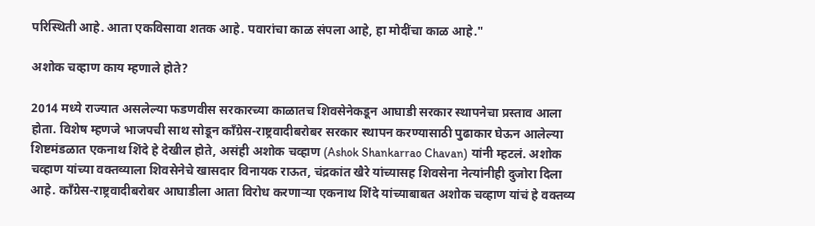परिस्थिती आहे. आता एकविसावा शतक आहे. पवारांचा काळ संपला आहे, हा मोदींचा काळ आहे."

अशोक चव्हाण काय म्हणाले होते?

2014 मध्ये राज्यात असलेल्या फडणवीस सरकारच्या काळातच शिवसेनेकडून आघाडी सरकार स्थापनेचा प्रस्ताव आला होता. विशेष म्हणजे भाजपची साथ सोडून काँग्रेस-राष्ट्रवादीबरोबर सरकार स्थापन करण्यासाठी पुढाकार घेऊन आलेल्या शिष्टमंडळात एकनाथ शिंदे हे देखील होते, असंही अशोक चव्हाण (Ashok Shankarrao Chavan) यांनी म्हटलं. अशोक चव्हाण यांच्या वक्तव्याला शिवसेनेचे खासदार विनायक राऊत, चंद्रकांत खैरे यांच्यासह शिवसेना नेत्यांनीही दुजोरा दिला आहे. काँग्रेस-राष्ट्रवादीबरोबर आघाडीला आता विरोध करणाऱ्या एकनाथ शिंदे यांच्याबाबत अशोक चव्हाण यांचं हे वक्तव्य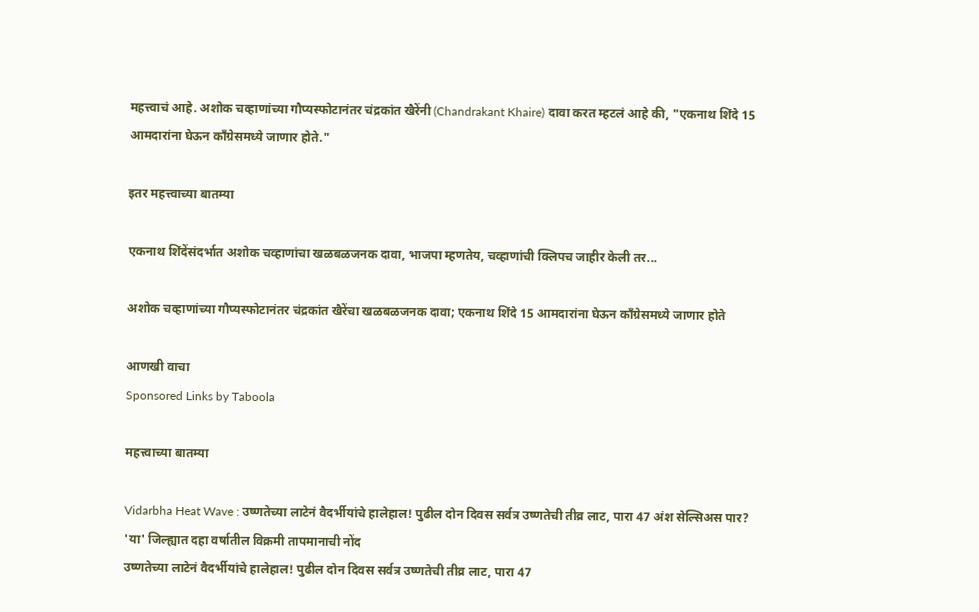महत्त्वाचं आहे. अशोक चव्हाणांच्या गौप्यस्फोटानंतर चंद्रकांत खैरेंनी (Chandrakant Khaire) दावा करत म्हटलं आहे की, "एकनाथ शिंदे 15 आमदारांना घेऊन काँग्रेसमध्ये जाणार होते."

इतर महत्त्वाच्या बातम्या

एकनाथ शिंदेंसंदर्भात अशोक चव्हाणांचा खळबळजनक दावा, भाजपा म्हणतेय, चव्हाणांची क्लिपच जाहीर केली तर...

अशोक चव्हाणांच्या गौप्यस्फोटानंतर चंद्रकांत खैरेंचा खळबळजनक दावा; एकनाथ शिंदे 15 आमदारांना घेऊन काँग्रेसमध्ये जाणार होते

आणखी वाचा
Sponsored Links by Taboola

महत्त्वाच्या बातम्या

Vidarbha Heat Wave : उष्णतेच्या लाटेनं वैदर्भीयांचे हालेहाल! पुढील दोन दिवस सर्वत्र उष्णतेची तीव्र लाट, पारा 47 अंश सेल्सिअस पार? 'या' जिल्ह्यात दहा वर्षातील विक्रमी तापमानाची नोंद
उष्णतेच्या लाटेनं वैदर्भीयांचे हालेहाल! पुढील दोन दिवस सर्वत्र उष्णतेची तीव्र लाट, पारा 47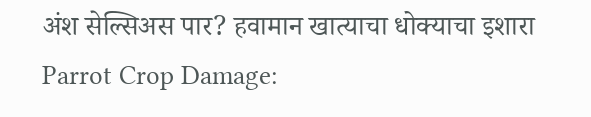अंश सेल्सिअस पार? हवामान खात्याचा धोक्याचा इशारा
Parrot Crop Damage: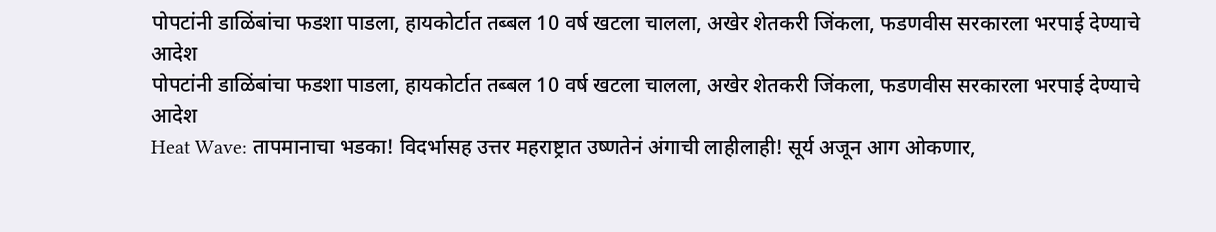पोपटांनी डाळिंबांचा फडशा पाडला, हायकोर्टात तब्बल 10 वर्ष खटला चालला, अखेर शेतकरी जिंकला, फडणवीस सरकारला भरपाई देण्याचे आदेश
पोपटांनी डाळिंबांचा फडशा पाडला, हायकोर्टात तब्बल 10 वर्ष खटला चालला, अखेर शेतकरी जिंकला, फडणवीस सरकारला भरपाई देण्याचे आदेश
Heat Wave: तापमानाचा भडका! विदर्भासह उत्तर महराष्ट्रात उष्णतेनं अंगाची लाहीलाही! सूर्य अजून आग ओकणार,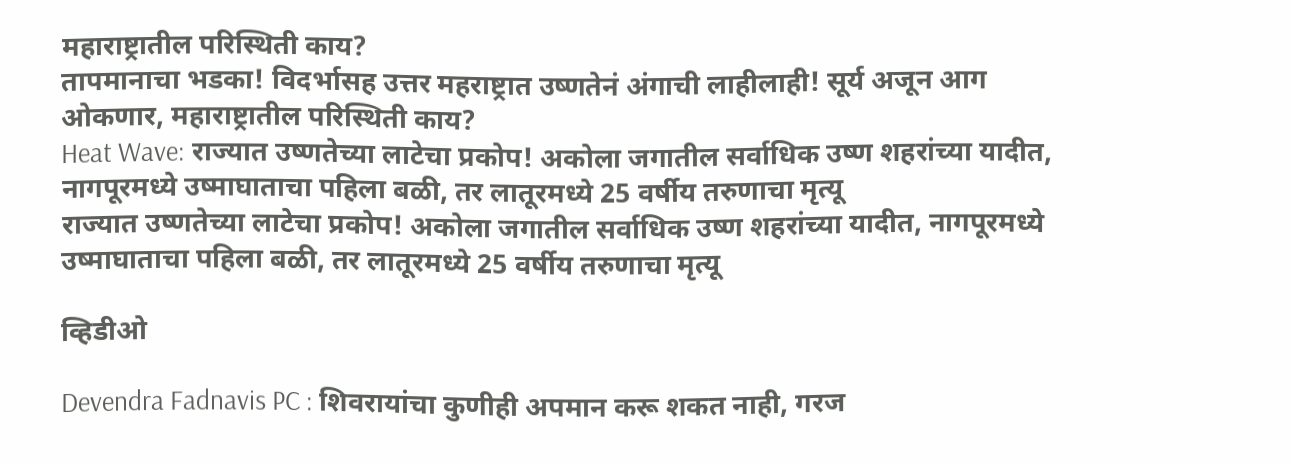महाराष्ट्रातील परिस्थिती काय?
तापमानाचा भडका! विदर्भासह उत्तर महराष्ट्रात उष्णतेनं अंगाची लाहीलाही! सूर्य अजून आग ओकणार, महाराष्ट्रातील परिस्थिती काय?
Heat Wave: राज्यात उष्णतेच्या लाटेचा प्रकोप! अकोला जगातील सर्वाधिक उष्ण शहरांच्या यादीत, नागपूरमध्ये उष्माघाताचा पहिला बळी, तर लातूरमध्ये 25 वर्षीय तरुणाचा मृत्यू
राज्यात उष्णतेच्या लाटेचा प्रकोप! अकोला जगातील सर्वाधिक उष्ण शहरांच्या यादीत, नागपूरमध्ये उष्माघाताचा पहिला बळी, तर लातूरमध्ये 25 वर्षीय तरुणाचा मृत्यू

व्हिडीओ

Devendra Fadnavis PC : शिवरायांचा कुणीही अपमान करू शकत नाही, गरज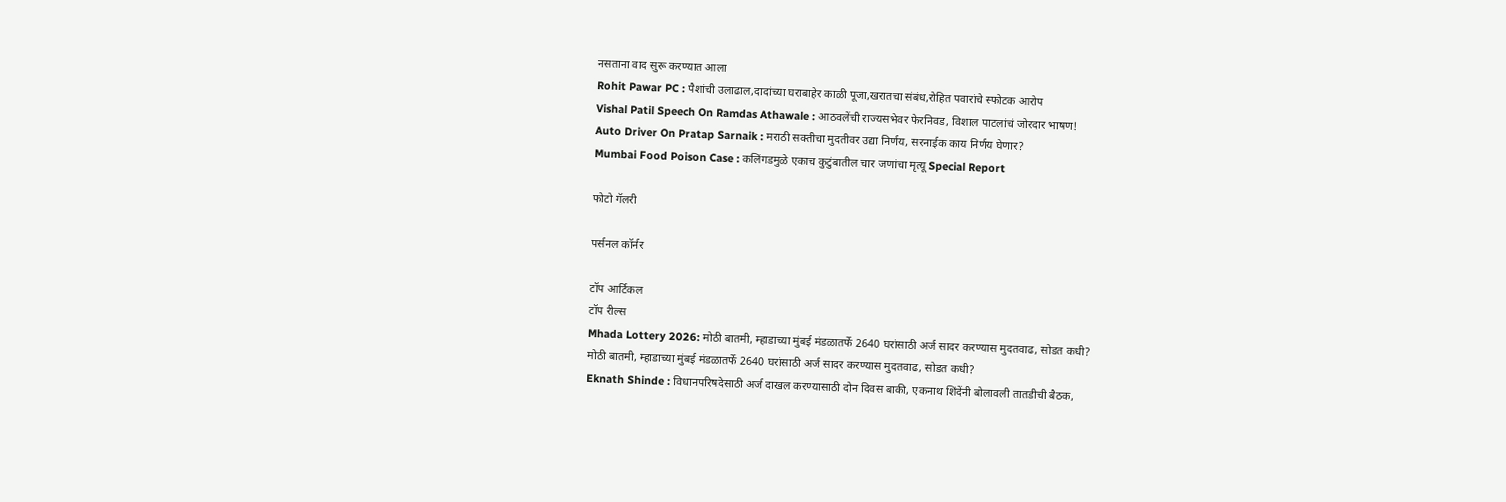नसताना वाद सुरू करण्यात आला
Rohit Pawar PC : पैशांची उलाढाल,दादांच्या घराबाहेर काळी पूजा,खरातचा संबंध,रोहित पवारांचे स्फोटक आरोप
Vishal Patil Speech On Ramdas Athawale : आठवलेंची राज्यसभेवर फेरनिवड, विशाल पाटलांचं जोरदार भाषण!
Auto Driver On Pratap Sarnaik : मराठी सक्तीचा मुदतीवर उद्या निर्णय, सरनाईक काय निर्णय घेणार?
Mumbai Food Poison Case : कलिंगडमुळे एकाच कुटुंबातील चार जणांचा मृत्यू Special Report

फोटो गॅलरी

पर्सनल कॉर्नर

टॉप आर्टिकल
टॉप रील्स
Mhada Lottery 2026: मोठी बातमी, म्हाडाच्या मुंबई मंडळातर्फे 2640 घरांसाठी अर्ज सादर करण्यास मुदतवाढ, सोडत कधी?
मोठी बातमी, म्हाडाच्या मुंबई मंडळातर्फे 2640 घरांसाठी अर्ज सादर करण्यास मुदतवाढ, सोडत कधी?
Eknath Shinde : विधानपरिषदेसाठी अर्ज दाखल करण्यासाठी दोन दिवस बाकी, एकनाथ शिंदेंनी बोलावली तातडीची बैठक,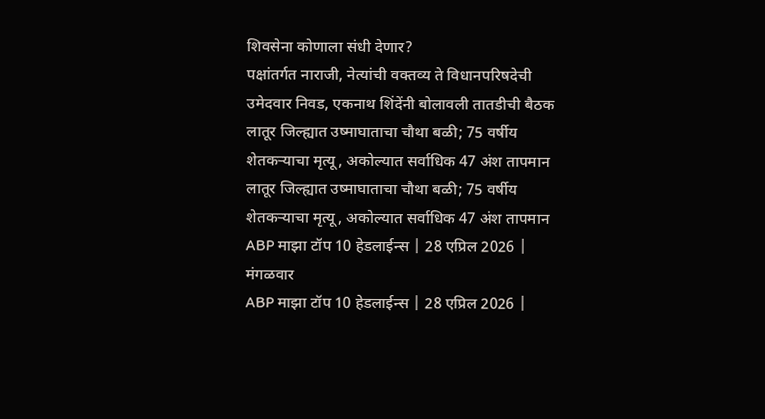शिवसेना कोणाला संधी देणार?
पक्षांतर्गत नाराजी, नेत्यांची वक्तव्य ते विधानपरिषदेची उमेदवार निवड, एकनाथ शिंदेंनी बोलावली तातडीची बैठक
लातूर जिल्ह्यात उष्माघाताचा चौथा बळी; 75 वर्षीय शेतकऱ्याचा मृत्यू, अकोल्यात सर्वाधिक 47 अंश तापमान
लातूर जिल्ह्यात उष्माघाताचा चौथा बळी; 75 वर्षीय शेतकऱ्याचा मृत्यू, अकोल्यात सर्वाधिक 47 अंश तापमान
ABP माझा टॉप 10 हेडलाईन्स | 28 एप्रिल 2026 | मंगळवार
ABP माझा टॉप 10 हेडलाईन्स | 28 एप्रिल 2026 |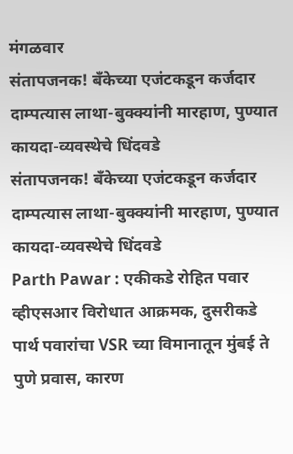मंगळवार
संतापजनक! बँकेच्या एजंटकडून कर्जदार दाम्पत्यास लाथा-बुक्क्यांनी मारहाण, पुण्यात कायदा-व्यवस्थेचे धिंदवडे
संतापजनक! बँकेच्या एजंटकडून कर्जदार दाम्पत्यास लाथा-बुक्क्यांनी मारहाण, पुण्यात कायदा-व्यवस्थेचे धिंदवडे
Parth Pawar : एकीकडे रोहित पवार व्हीएसआर विरोधात आक्रमक, दुसरीकडे पार्थ पवारांचा VSR च्या विमानातून मुंबई ते पुणे प्रवास, कारण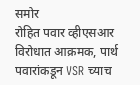समोर
रोहित पवार व्हीएसआर विरोधात आक्रमक, पार्थ पवारांकडून VSR च्याच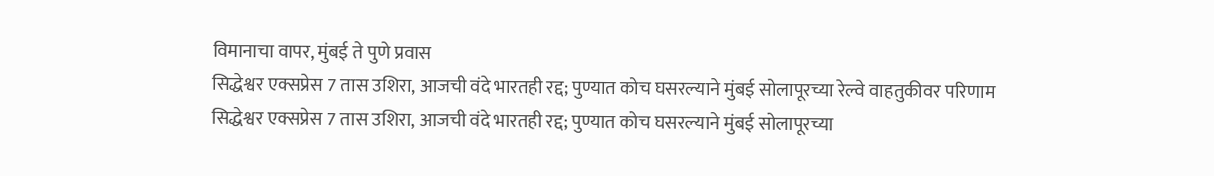विमानाचा वापर, मुंबई ते पुणे प्रवास
सिद्धेश्वर एक्सप्रेस 7 तास उशिरा, आजची वंदे भारतही रद्द; पुण्यात कोच घसरल्याने मुंबई सोलापूरच्या रेल्वे वाहतुकीवर परिणाम
सिद्धेश्वर एक्सप्रेस 7 तास उशिरा, आजची वंदे भारतही रद्द; पुण्यात कोच घसरल्याने मुंबई सोलापूरच्या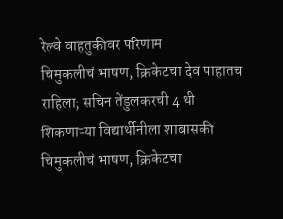रेल्वे वाहतुकीवर परिणाम
चिमुकलीचं भाषण, क्रिकेटचा देव पाहातच राहिला; सचिन तेंडुलकरची 4 थी शिकणाऱ्या विद्यार्थीनीला शाबासकी
चिमुकलीचं भाषण, क्रिकेटचा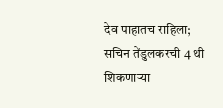देव पाहातच राहिला; सचिन तेंडुलकरची 4 थी शिकणाऱ्या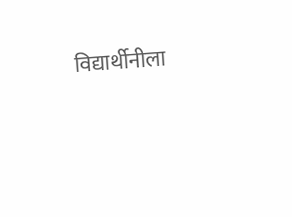विद्यार्थीनीला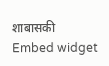शाबासकी
Embed widget